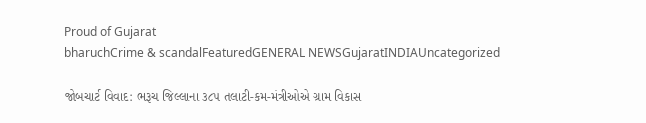Proud of Gujarat
bharuchCrime & scandalFeaturedGENERAL NEWSGujaratINDIAUncategorized

જોબચાર્ટ વિવાદ: ભરૂચ જિલ્લાના ૩૮૫ તલાટી-કમ-મંત્રીઓએ ગ્રામ વિકાસ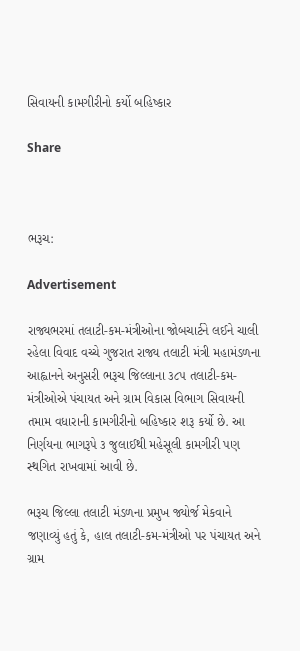સિવાયની કામગીરીનો કર્યો બહિષ્કાર

Share



ભરૂચ:

Advertisement

રાજ્યભરમાં તલાટી-કમ-મંત્રીઓના જોબચાર્ટને લઈને ચાલી રહેલા વિવાદ વચ્ચે ગુજરાત રાજ્ય તલાટી મંત્રી મહામંડળના આહ્વાનને અનુસરી ભરૂચ જિલ્લાના ૩૮૫ તલાટી-કમ-મંત્રીઓએ પંચાયત અને ગ્રામ વિકાસ વિભાગ સિવાયની તમામ વધારાની કામગીરીનો બહિષ્કાર શરૂ કર્યો છે. આ નિર્ણયના ભાગરૂપે ૩ જુલાઈથી મહેસૂલી કામગીરી પણ સ્થગિત રાખવામાં આવી છે.

ભરૂચ જિલ્લા તલાટી મંડળના પ્રમુખ જ્યોર્જ મેકવાને જણાવ્યું હતું કે, હાલ તલાટી-કમ-મંત્રીઓ પર પંચાયત અને ગ્રામ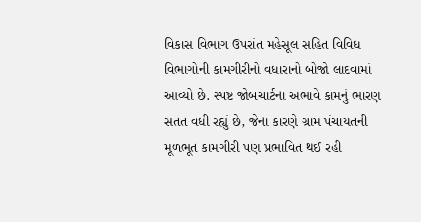વિકાસ વિભાગ ઉપરાંત મહેસૂલ સહિત વિવિધ વિભાગોની કામગીરીનો વધારાનો બોજો લાદવામાં આવ્યો છે. સ્પષ્ટ જોબચાર્ટના અભાવે કામનું ભારણ સતત વધી રહ્યું છે, જેના કારણે ગ્રામ પંચાયતની મૂળભૂત કામગીરી પણ પ્રભાવિત થઈ રહી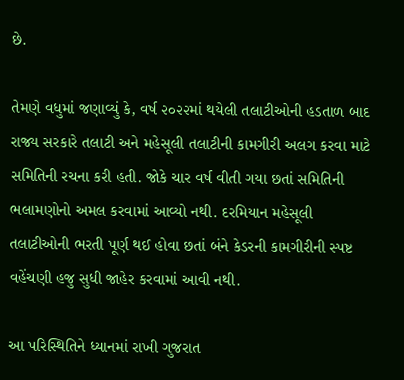છે.

તેમણે વધુમાં જણાવ્યું કે, વર્ષ ૨૦૨૨માં થયેલી તલાટીઓની હડતાળ બાદ રાજ્ય સરકારે તલાટી અને મહેસૂલી તલાટીની કામગીરી અલગ કરવા માટે સમિતિની રચના કરી હતી. જોકે ચાર વર્ષ વીતી ગયા છતાં સમિતિની ભલામણોનો અમલ કરવામાં આવ્યો નથી. દરમિયાન મહેસૂલી તલાટીઓની ભરતી પૂર્ણ થઈ હોવા છતાં બંને કેડરની કામગીરીની સ્પષ્ટ વહેંચણી હજુ સુધી જાહેર કરવામાં આવી નથી.

આ પરિસ્થિતિને ધ્યાનમાં રાખી ગુજરાત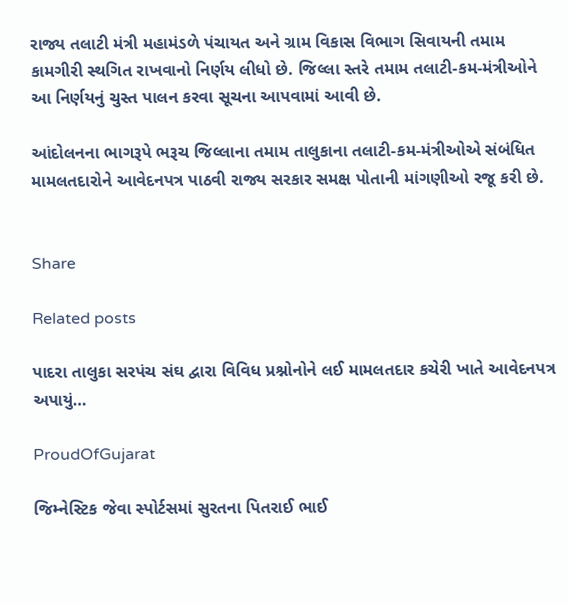રાજ્ય તલાટી મંત્રી મહામંડળે પંચાયત અને ગ્રામ વિકાસ વિભાગ સિવાયની તમામ કામગીરી સ્થગિત રાખવાનો નિર્ણય લીધો છે. જિલ્લા સ્તરે તમામ તલાટી-કમ-મંત્રીઓને આ નિર્ણયનું ચુસ્ત પાલન કરવા સૂચના આપવામાં આવી છે.

આંદોલનના ભાગરૂપે ભરૂચ જિલ્લાના તમામ તાલુકાના તલાટી-કમ-મંત્રીઓએ સંબંધિત મામલતદારોને આવેદનપત્ર પાઠવી રાજ્ય સરકાર સમક્ષ પોતાની માંગણીઓ રજૂ કરી છે.


Share

Related posts

પાદરા તાલુકા સરપંચ સંઘ દ્વારા વિવિધ પ્રશ્નોનોને લઈ મામલતદાર કચેરી ખાતે આવેદનપત્ર અપાયું…

ProudOfGujarat

જિમ્નેસ્ટિક જેવા સ્પોર્ટસમાં સુરતના પિતરાઈ ભાઈ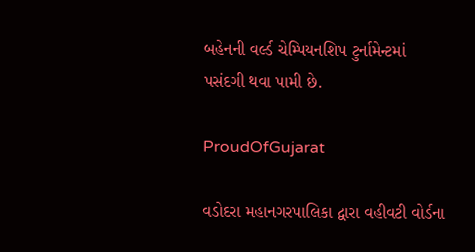બહેનની વર્લ્ડ ચેમ્પિયનશિપ ટુર્નામેન્ટમાં પસંદગી થવા પામી છે.

ProudOfGujarat

વડોદરા મહાનગરપાલિકા દ્વારા વહીવટી વોર્ડના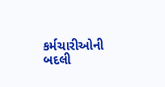કર્મચારીઓની બદલી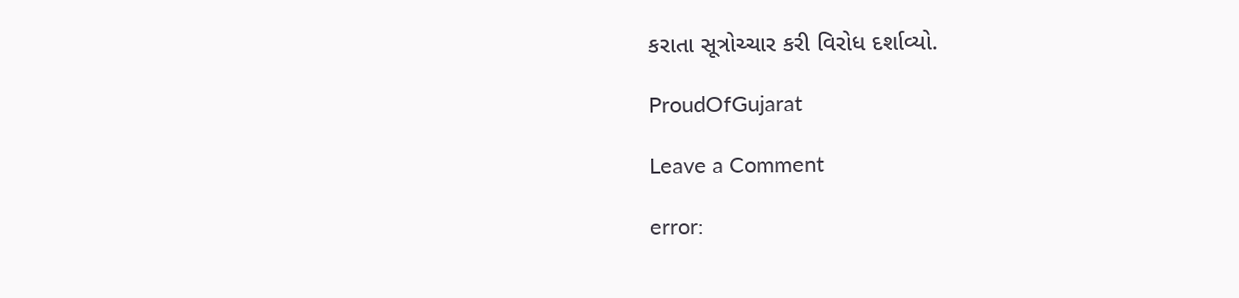કરાતા સૂત્રોચ્ચાર કરી વિરોધ દર્શાવ્યો.

ProudOfGujarat

Leave a Comment

error: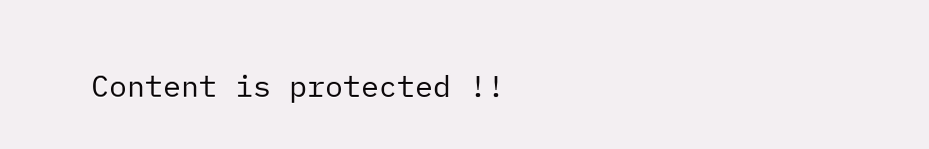Content is protected !!